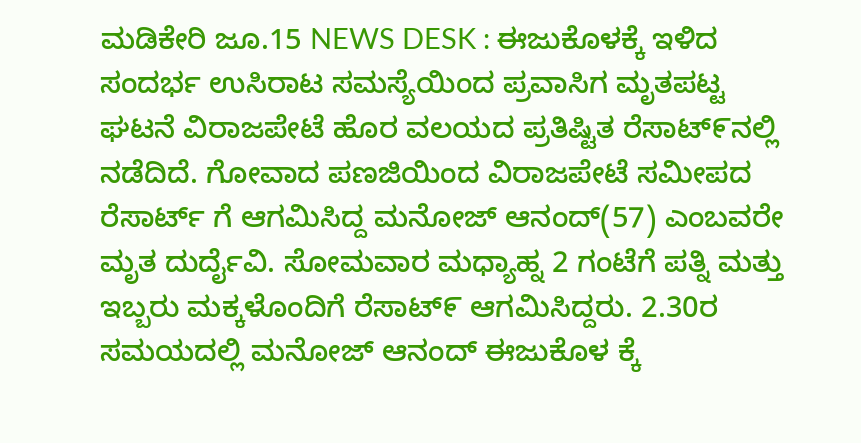ಮಡಿಕೇರಿ ಜೂ.15 NEWS DESK : ಈಜುಕೊಳಕ್ಕೆ ಇಳಿದ ಸಂದರ್ಭ ಉಸಿರಾಟ ಸಮಸ್ಯೆಯಿಂದ ಪ್ರವಾಸಿಗ ಮೃತಪಟ್ಟ ಘಟನೆ ವಿರಾಜಪೇಟೆ ಹೊರ ವಲಯದ ಪ್ರತಿಷ್ಟಿತ ರೆಸಾಟ್೯ನಲ್ಲಿ ನಡೆದಿದೆ. ಗೋವಾದ ಪಣಜಿಯಿಂದ ವಿರಾಜಪೇಟೆ ಸಮೀಪದ ರೆಸಾರ್ಟ್ ಗೆ ಆಗಮಿಸಿದ್ದ ಮನೋಜ್ ಆನಂದ್(57) ಎಂಬವರೇ ಮೃತ ದುರ್ದೈವಿ. ಸೋಮವಾರ ಮಧ್ಯಾಹ್ನ 2 ಗಂಟೆಗೆ ಪತ್ನಿ ಮತ್ತು ಇಬ್ಬರು ಮಕ್ಕಳೊಂದಿಗೆ ರೆಸಾಟ್೯ ಆಗಮಿಸಿದ್ದರು. 2.30ರ ಸಮಯದಲ್ಲಿ ಮನೋಜ್ ಆನಂದ್ ಈಜುಕೊಳ ಕ್ಕೆ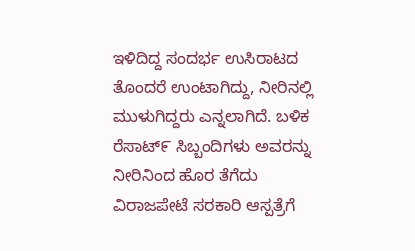ಇಳಿದಿದ್ದ ಸಂದರ್ಭ ಉಸಿರಾಟದ ತೊಂದರೆ ಉಂಟಾಗಿದ್ದು, ನೀರಿನಲ್ಲಿ ಮುಳುಗಿದ್ದರು ಎನ್ನಲಾಗಿದೆ. ಬಳಿಕ ರೆಸಾಟ್೯ ಸಿಬ್ಬಂದಿಗಳು ಅವರನ್ನು ನೀರಿನಿಂದ ಹೊರ ತೆಗೆದು ವಿರಾಜಪೇಟೆ ಸರಕಾರಿ ಆಸ್ಪತ್ರೆಗೆ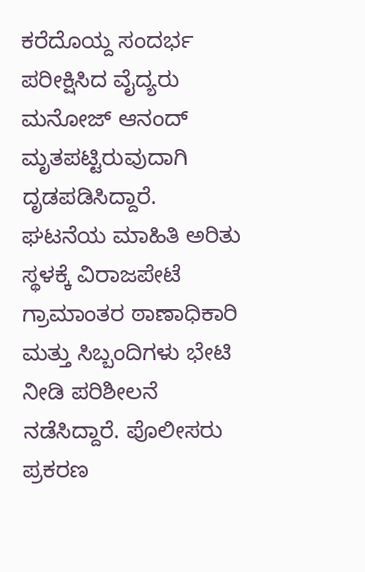ಕರೆದೊಯ್ದ ಸಂದರ್ಭ ಪರೀಕ್ಷಿಸಿದ ವೈದ್ಯರು ಮನೋಜ್ ಆನಂದ್ ಮೃತಪಟ್ಟಿರುವುದಾಗಿ ದೃಡಪಡಿಸಿದ್ದಾರೆ. ಘಟನೆಯ ಮಾಹಿತಿ ಅರಿತು ಸ್ಥಳಕ್ಕೆ ವಿರಾಜಪೇಟೆ ಗ್ರಾಮಾಂತರ ಠಾಣಾಧಿಕಾರಿ ಮತ್ತು ಸಿಬ್ಬಂದಿಗಳು ಭೇಟಿ ನೀಡಿ ಪರಿಶೀಲನೆ ನಡೆಸಿದ್ದಾರೆ. ಪೊಲೀಸರು ಪ್ರಕರಣ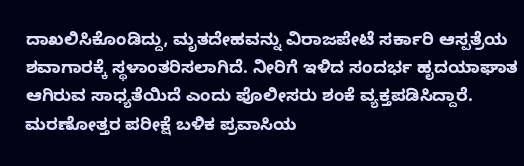ದಾಖಲಿಸಿಕೊಂಡಿದ್ದು, ಮೃತದೇಹವನ್ನು ವಿರಾಜಪೇಟೆ ಸರ್ಕಾರಿ ಆಸ್ಪತ್ರೆಯ ಶವಾಗಾರಕ್ಕೆ ಸ್ಥಳಾಂತರಿಸಲಾಗಿದೆ. ನೀರಿಗೆ ಇಳಿದ ಸಂದರ್ಭ ಹೃದಯಾಘಾತ ಆಗಿರುವ ಸಾಧ್ಯತೆಯಿದೆ ಎಂದು ಪೊಲೀಸರು ಶಂಕೆ ವ್ಯಕ್ತಪಡಿಸಿದ್ದಾರೆ. ಮರಣೋತ್ತರ ಪರೀಕ್ಷೆ ಬಳಿಕ ಪ್ರವಾಸಿಯ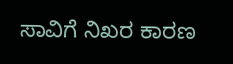ಸಾವಿಗೆ ನಿಖರ ಕಾರಣ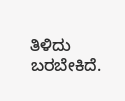ತಿಳಿದು ಬರಬೇಕಿದೆ.